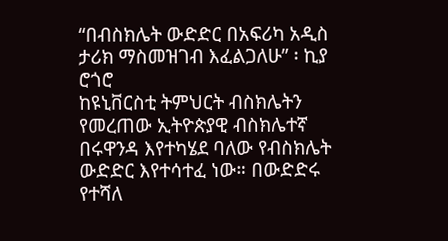“በብስክሌት ውድድር በአፍሪካ አዲስ ታሪክ ማስመዝገብ እፈልጋለሁ” ፡ ኪያ ሮጎሮ
ከዩኒቨርስቲ ትምህርት ብስክሌትን የመረጠው ኢትዮጵያዊ ብስክሌተኛ በሩዋንዳ እየተካሄደ ባለው የብስክሌት ውድድር እየተሳተፈ ነው። በውድድሩ የተሻለ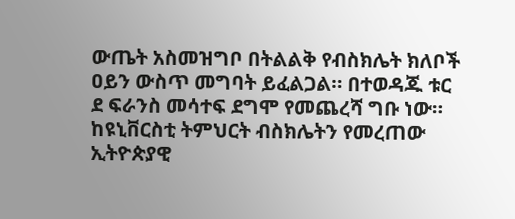ውጤት አስመዝግቦ በትልልቅ የብስክሌት ክለቦች ዐይን ውስጥ መግባት ይፈልጋል። በተወዳጁ ቱር ደ ፍራንስ መሳተፍ ደግሞ የመጨረሻ ግቡ ነው።
ከዩኒቨርስቲ ትምህርት ብስክሌትን የመረጠው ኢትዮጵያዊ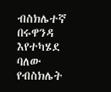ብስክሌተኛ በሩዋንዳ እየተካሄደ ባለው የብስክሌት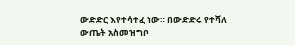ውድድር እየተሳተፈ ነው። በውድድሩ የተሻለ ውጤት አስመዝግቦ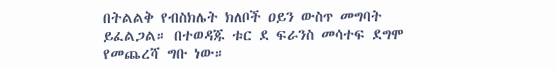በትልልቅ የብስክሌት ክለቦች ዐይን ውስጥ መግባት ይፈልጋል። በተወዳጁ ቱር ደ ፍራንስ መሳተፍ ደግሞ የመጨረሻ ግቡ ነው።